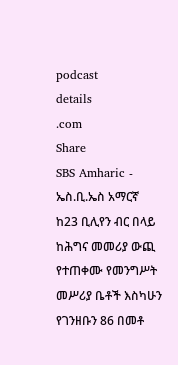podcast
details
.com
Share
SBS Amharic - ኤስ.ቢ.ኤስ አማርኛ
ከ23 ቢሊየን ብር በላይ ከሕግና መመሪያ ውጪ የተጠቀሙ የመንግሥት መሥሪያ ቤቶች እስካሁን የገንዘቡን 86 በመቶ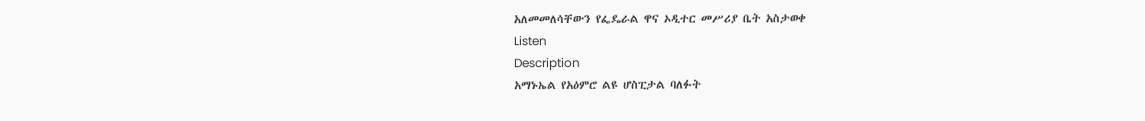አለመመለሳቸውን የፌዴራል ዋና ኦዲተር መሥሪያ ቤት አስታወቀ
Listen
Description
አማኑኤል የአዕምሮ ልዩ ሆስፒታል ባለፉት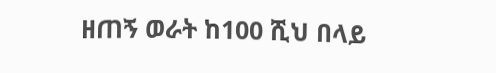ዘጠኝ ወራት ከ100 ሺህ በላይ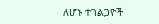ለሆኑ ተገልጋዮች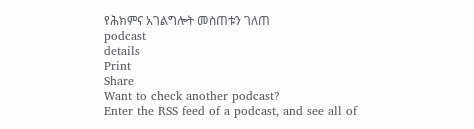የሕክምና አገልግሎት መስጠቱን ገለጠ
podcast
details
Print
Share
Want to check another podcast?
Enter the RSS feed of a podcast, and see all of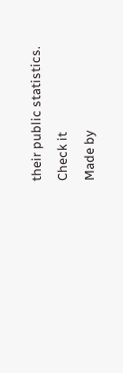their public statistics.
Check it
Made by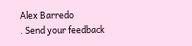Alex Barredo
. Send your feedback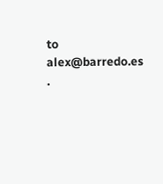to
alex@barredo.es
.